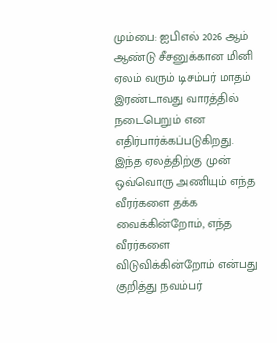மும்பை: ஐபிஎல் 2026 ஆம் ஆண்டு சீசனுக்கான மினி ஏலம் வரும் டிசம்பர் மாதம் இரண்டாவது வாரத்தில் நடைபெறும் என எதிர்பார்க்கப்படுகிறது. இந்த ஏலத்திற்கு முன் ஒவ்வொரு அணியும் எந்த வீரர்களை தக்க வைக்கின்றோம், எந்த வீரர்களை விடுவிக்கின்றோம் என்பது குறித்து நவம்பர்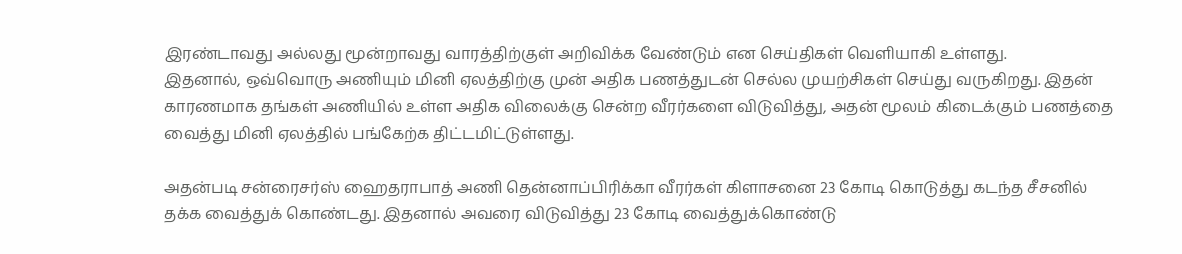இரண்டாவது அல்லது மூன்றாவது வாரத்திற்குள் அறிவிக்க வேண்டும் என செய்திகள் வெளியாகி உள்ளது.
இதனால், ஒவ்வொரு அணியும் மினி ஏலத்திற்கு முன் அதிக பணத்துடன் செல்ல முயற்சிகள் செய்து வருகிறது. இதன் காரணமாக தங்கள் அணியில் உள்ள அதிக விலைக்கு சென்ற வீரர்களை விடுவித்து, அதன் மூலம் கிடைக்கும் பணத்தை வைத்து மினி ஏலத்தில் பங்கேற்க திட்டமிட்டுள்ளது.

அதன்படி சன்ரைசர்ஸ் ஹைதராபாத் அணி தென்னாப்பிரிக்கா வீரர்கள் கிளாசனை 23 கோடி கொடுத்து கடந்த சீசனில் தக்க வைத்துக் கொண்டது. இதனால் அவரை விடுவித்து 23 கோடி வைத்துக்கொண்டு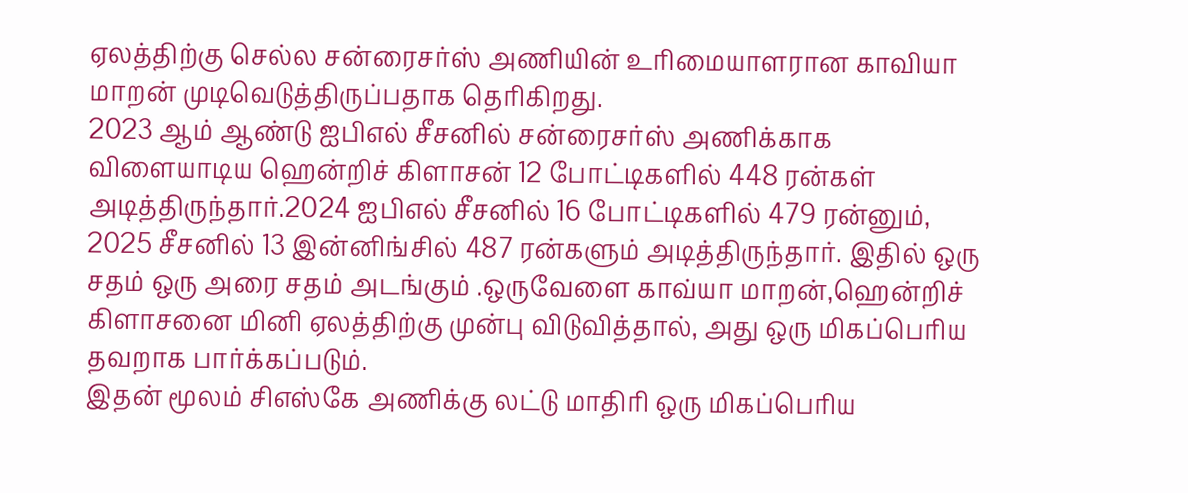ஏலத்திற்கு செல்ல சன்ரைசர்ஸ் அணியின் உரிமையாளரான காவியா மாறன் முடிவெடுத்திருப்பதாக தெரிகிறது.
2023 ஆம் ஆண்டு ஐபிஎல் சீசனில் சன்ரைசர்ஸ் அணிக்காக விளையாடிய ஹென்றிச் கிளாசன் 12 போட்டிகளில் 448 ரன்கள் அடித்திருந்தார்.2024 ஐபிஎல் சீசனில் 16 போட்டிகளில் 479 ரன்னும், 2025 சீசனில் 13 இன்னிங்சில் 487 ரன்களும் அடித்திருந்தார். இதில் ஒரு சதம் ஒரு அரை சதம் அடங்கும் .ஒருவேளை காவ்யா மாறன்,ஹென்றிச் கிளாசனை மினி ஏலத்திற்கு முன்பு விடுவித்தால், அது ஒரு மிகப்பெரிய தவறாக பார்க்கப்படும்.
இதன் மூலம் சிஎஸ்கே அணிக்கு லட்டு மாதிரி ஒரு மிகப்பெரிய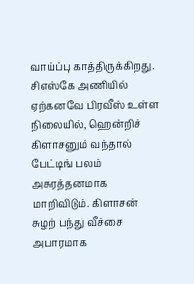வாய்ப்பு காத்திருக்கிறது. சிஎஸ்கே அணியில் ஏற்கனவே பிரவீஸ் உள்ள நிலையில், ஹென்றிச் கிளாசனும் வந்தால் பேட்டிங் பலம் அசுரத்தனமாக மாறிவிடும். கிளாசன் சுழற் பந்து வீச்சை அபாரமாக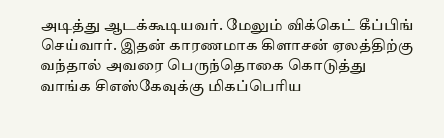அடித்து ஆடக்கூடியவர். மேலும் விக்கெட் கீப்பிங் செய்வார். இதன் காரணமாக கிளாசன் ஏலத்திற்கு வந்தால் அவரை பெருந்தொகை கொடுத்து வாங்க சிஎஸ்கேவுக்கு மிகப்பெரிய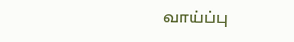வாய்ப்பு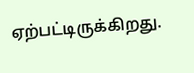ஏற்பட்டிருக்கிறது.